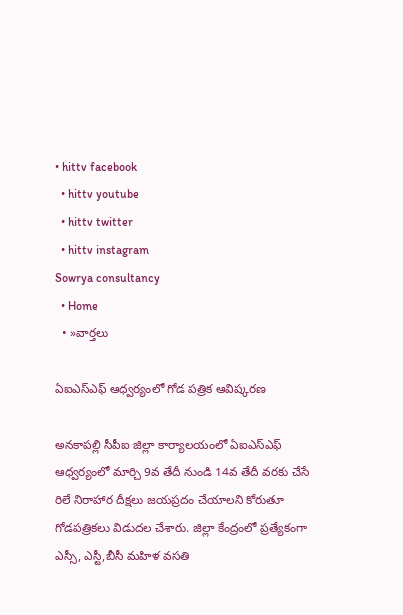• hittv facebook
  • hittv youtube
  • hittv twitter
  • hittv instagram
Sowrya consultancy
  • Home
  • »వార్తలు

ఏఐఎస్ఎఫ్ ఆధ్వర్యంలో గోడ పత్రిక ఆవిష్కరణ

అనకాపల్లి సీపీఐ జిల్లా కార్యాలయంలో ఏఐఎస్ఎఫ్ ఆధ్వర్యంలో మార్చి 9వ తేదీ నుండి 14వ తేదీ వరకు చేసే రిలే నిరాహార దీక్షలు జయప్రదం చేయాలని కోరుతూ గోడపత్రికలు విడుదల చేశారు. జిల్లా కేంద్రంలో ప్రత్యేకంగా ఎస్సీ, ఎస్టీ,బీసీ మహిళ వసతి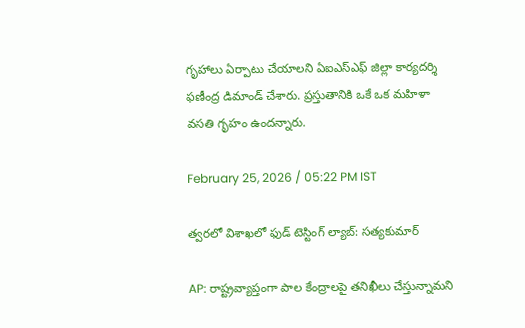గృహాలు ఏర్పాటు చేయాలని ఏఐఎస్ఎఫ్ జిల్లా కార్యదర్శి ఫణీంద్ర డిమాండ్ చేశారు. ప్రస్తుతానికి ఒకే ఒక మహిళా వసతి గృహం ఉందన్నారు.

February 25, 2026 / 05:22 PM IST

త్వరలో విశాఖలో ఫుడ్ టెస్టింగ్ ల్యాబ్: సత్యకుమార్

AP: రాష్ట్రవ్యాప్తంగా పాల కేంద్రాలపై తనిఖీలు చేస్తున్నామని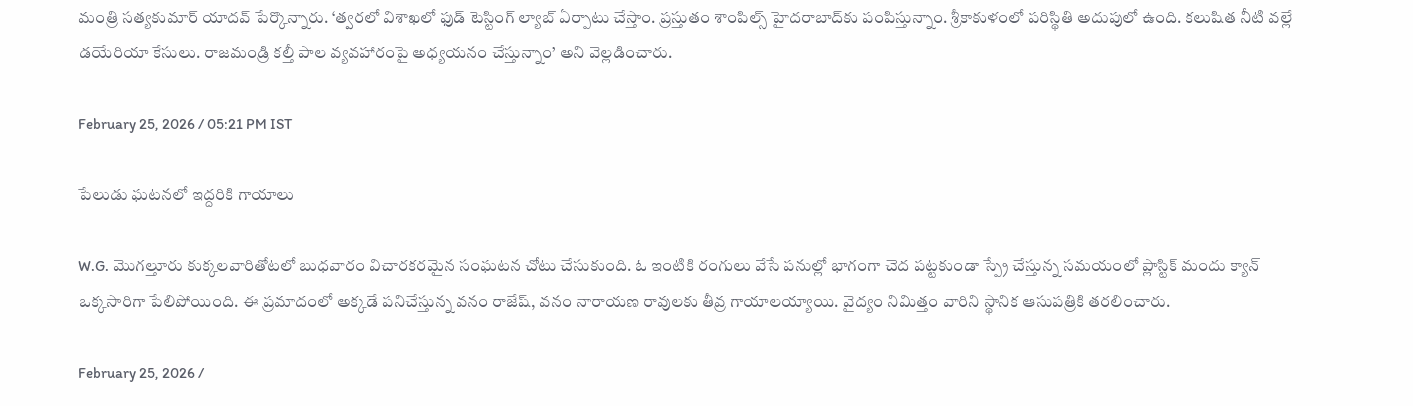మంత్రి సత్యకుమార్ యాదవ్ పేర్కొన్నారు. ‘త్వరలో విశాఖలో ఫుడ్ టెస్టింగ్ ల్యాబ్ ఏర్పాటు చేస్తాం. ప్రస్తుతం శాంపిల్స్ హైదరాబాద్‌కు పంపిస్తున్నాం. శ్రీకాకుళంలో పరిస్థితి అదుపులో ఉంది. కలుషిత నీటి వల్లే డయేరియా కేసులు. రాజమండ్రి కల్తీ పాల వ్యవహారంపై అధ్యయనం చేస్తున్నాం’ అని వెల్లడించారు.

February 25, 2026 / 05:21 PM IST

పేలుడు ఘటనలో ఇద్దరికి గాయాలు

W.G. మొగల్తూరు కుక్కలవారితోటలో బుధవారం విచారకరమైన సంఘటన చోటు చేసుకుంది. ఓ ఇంటికి రంగులు వేసే పనుల్లో భాగంగా చెద పట్టకుండా స్ప్రే చేస్తున్న సమయంలో ప్లాస్టిక్ మందు క్యాన్ ఒక్కసారిగా పేలిపోయింది. ఈ ప్రమాదంలో అక్కడే పనిచేస్తున్న వనం రాజేష్, వనం నారాయణ రావులకు తీవ్ర గాయాలయ్యాయి. వైద్యం నిమిత్తం వారిని స్థానిక ఆసుపత్రికి తరలించారు.

February 25, 2026 /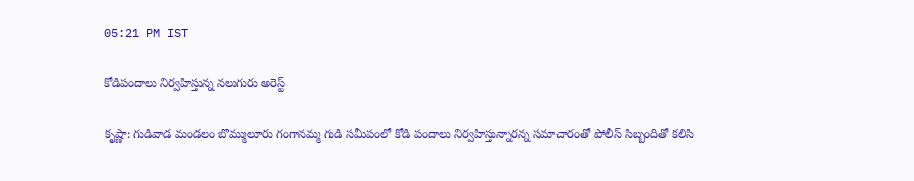05:21 PM IST

కోడిపందాలు నిర్వహిస్తున్న నలుగురు అరెస్ట్

కృష్ణా: గుడివాడ మండలం బొమ్ములూరు గంగానమ్మ గుడి సమీపంలో కోడి పందాలు నిర్వహిస్తున్నారన్న సమాచారంతో పోలీస్ సిబ్బందితో కలిసి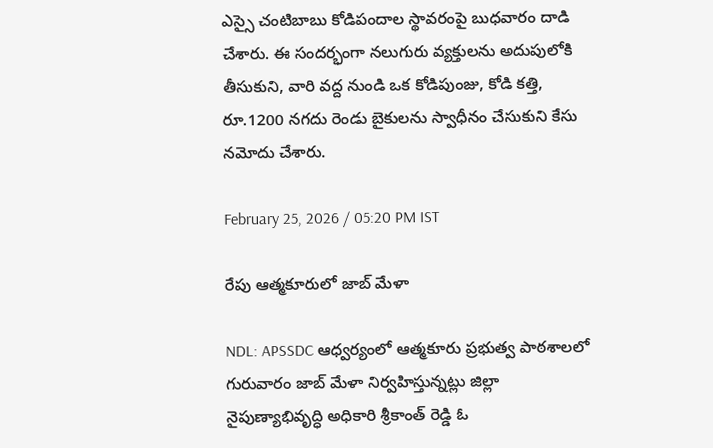ఎస్సై చంటిబాబు కోడిపందాల స్థావరంపై బుధవారం దాడి చేశారు. ఈ సందర్భంగా నలుగురు వ్యక్తులను అదుపులోకి తీసుకుని, వారి వద్ద నుండి ఒక కోడిపుంజు, కోడి కత్తి, రూ.1200 నగదు రెండు బైకులను స్వాధీనం చేసుకుని కేసు నమోదు చేశారు.

February 25, 2026 / 05:20 PM IST

రేపు ఆత్మకూరులో జాబ్ మేళా

NDL: APSSDC ఆధ్వర్యంలో ఆత్మకూరు ప్రభుత్వ పాఠశాలలో గురువారం జాబ్ మేళా నిర్వహిస్తున్నట్లు జిల్లా నైపుణ్యాభివృద్ధి అధికారి శ్రీకాంత్ రెడ్డి ఓ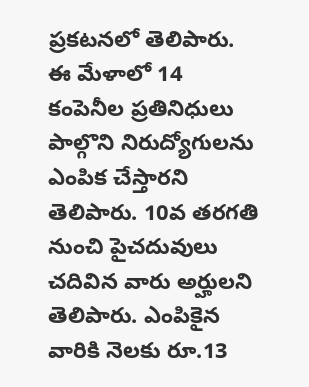ప్రకటనలో తెలిపారు. ఈ మేళాలో 14 కంపెనీల ప్రతినిధులు పాల్గొని నిరుద్యోగులను ఎంపిక చేస్తారని తెలిపారు. 10వ తరగతి నుంచి పైచదువులు చదివిన వారు అర్హులని తెలిపారు. ఎంపికైన వారికి నెలకు రూ.13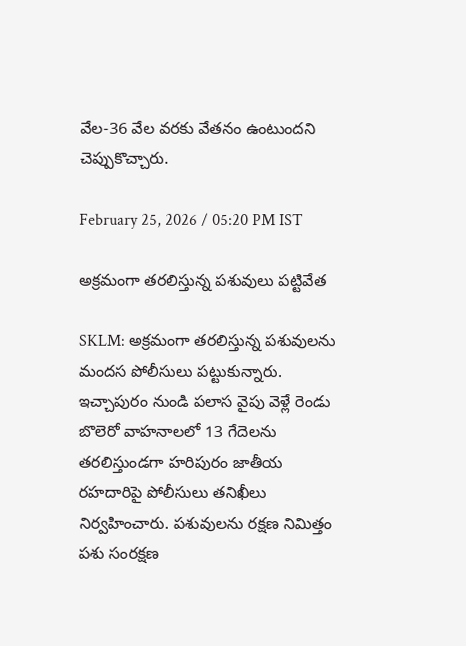వేల-36 వేల వరకు వేతనం ఉంటుందని చెప్పుకొచ్చారు.

February 25, 2026 / 05:20 PM IST

అక్రమంగా తరలిస్తున్న పశువులు పట్టివేత

SKLM: అక్రమంగా తరలిస్తున్న పశువులను మందస పోలీసులు పట్టుకున్నారు. ఇచ్చాపురం నుండి పలాస వైపు వెళ్లే రెండు బొలెరో వాహనాలలో 13 గేదెలను తరలిస్తుండగా హరిపురం జాతీయ రహదారిపై పోలీసులు తనిఖీలు నిర్వహించారు. పశువులను రక్షణ నిమిత్తం పశు సంరక్షణ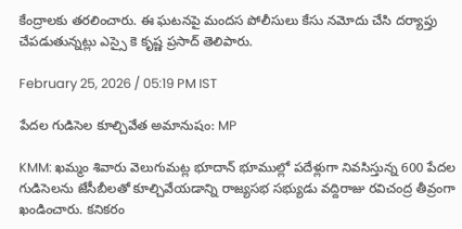కేంద్రాలకు తరలించారు. ఈ ఘటనపై మందస పోలీసులు కేసు నమోదు చేసి దర్యాప్తు చేపడుతున్నట్లు ఎస్సై కె కృష్ణ ప్రసాద్ తెలిపారు.

February 25, 2026 / 05:19 PM IST

పేదల గుడిసెల కూల్చివేత అమానుషం: MP

KMM: ఖమ్మం శివారు వెలుగుమట్ల భూదాన్ భూముల్లో పదేళ్లుగా నివసిస్తున్న 600 పేదల గుడిసెలను జేసీబీలతో కూల్చివేయడాన్ని రాజ్యసభ సభ్యుడు వద్దిరాజు రవిచంద్ర తీవ్రంగా ఖండించారు. కనికరం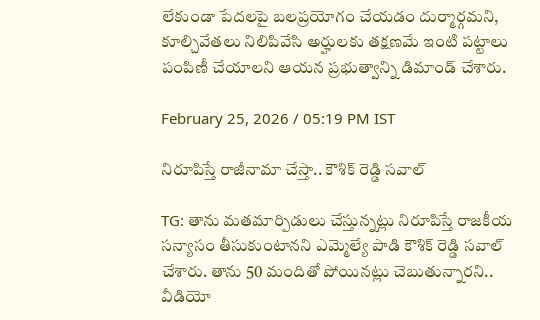లేకుండా పేదలపై బలప్రయోగం చేయడం దుర్మార్గమని, కూల్చివేతలు నిలిపివేసి అర్హులకు తక్షణమే ఇంటి పట్టాలు పంపిణీ చేయాలని ఆయన ప్రభుత్వాన్ని డిమాండ్ చేశారు.

February 25, 2026 / 05:19 PM IST

నిరూపిస్తే రాజీనామా చేస్తా.. కౌశిక్ రెడ్డి సవాల్

TG: తాను మతమార్పిడులు చేస్తున్నట్లు నిరూపిస్తే రాజకీయ సన్యాసం తీసుకుంటానని ఎమ్మెల్యే పాడి కౌశిక్ రెడ్డి సవాల్ చేశారు. తాను 50 మందితో పోయినట్లు చెబుతున్నారని.. వీడియో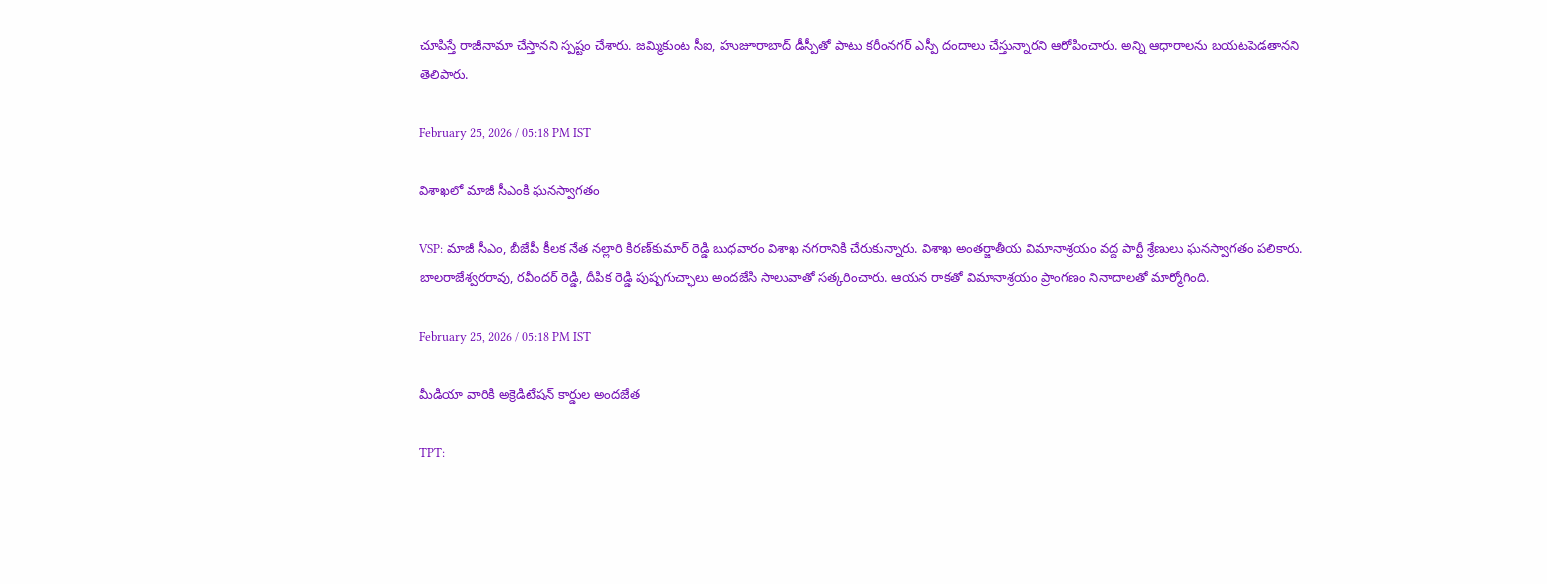చూపిస్తే రాజీనామా చేస్తానని స్పష్టం చేశారు. జమ్మికుంట సీఐ, హుజూరాబాద్ డీస్పీతో పాటు కరీంనగర్ ఎస్పీ దందాలు చేస్తున్నారని ఆరోపించారు. అన్ని ఆధారాలను బయటపెడతానని తెలిపారు.

February 25, 2026 / 05:18 PM IST

విశాఖలో మాజీ సీఎంకి ఘనస్వాగతం

VSP: మాజీ సీఎం, బీజేపీ కీలక నేత నల్లారి కిరణ్‌కుమార్ రెడ్డి బుధవారం విశాఖ నగరానికి చేరుకున్నారు. విశాఖ అంతర్జాతీయ విమానాశ్రయం వద్ద పార్టీ శ్రేణులు ఘనస్వాగతం పలికారు. బాలరాజేశ్వరరావు, రవీందర్ రెడ్డి, దీపిక రెడ్డి పుష్పగుచ్ఛాలు అందజేసి సాలువాతో సత్కరించారు. ఆయన రాకతో విమానాశ్రయం ప్రాంగణం నినాదాలతో మార్మోగింది.

February 25, 2026 / 05:18 PM IST

మీడియా వారికి అక్రెడిటేషన్ కార్డుల అందజేత

TPT: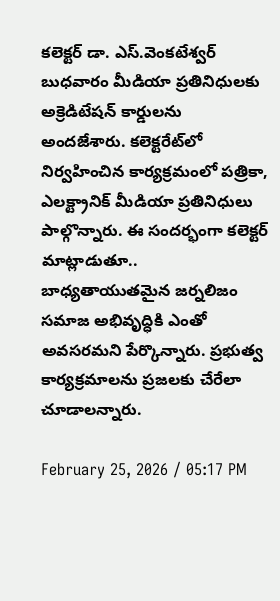కలెక్టర్ డా. ఎస్.వెంకటేశ్వర్ బుధవారం మీడియా ప్రతినిధులకు అక్రెడిటేషన్ కార్డులను అందజేశారు. కలెక్టరేట్‌లో నిర్వహించిన కార్యక్రమంలో పత్రికా, ఎలక్ట్రానిక్ మీడియా ప్రతినిధులు పాల్గొన్నారు. ఈ సందర్భంగా కలెక్టర్ మాట్లాడుతూ.. బాధ్యతాయుతమైన జర్నలిజం సమాజ అభివృద్ధికి ఎంతో అవసరమని పేర్కొన్నారు. ప్రభుత్వ కార్యక్రమాలను ప్రజలకు చేరేలా చూడాలన్నారు.

February 25, 2026 / 05:17 PM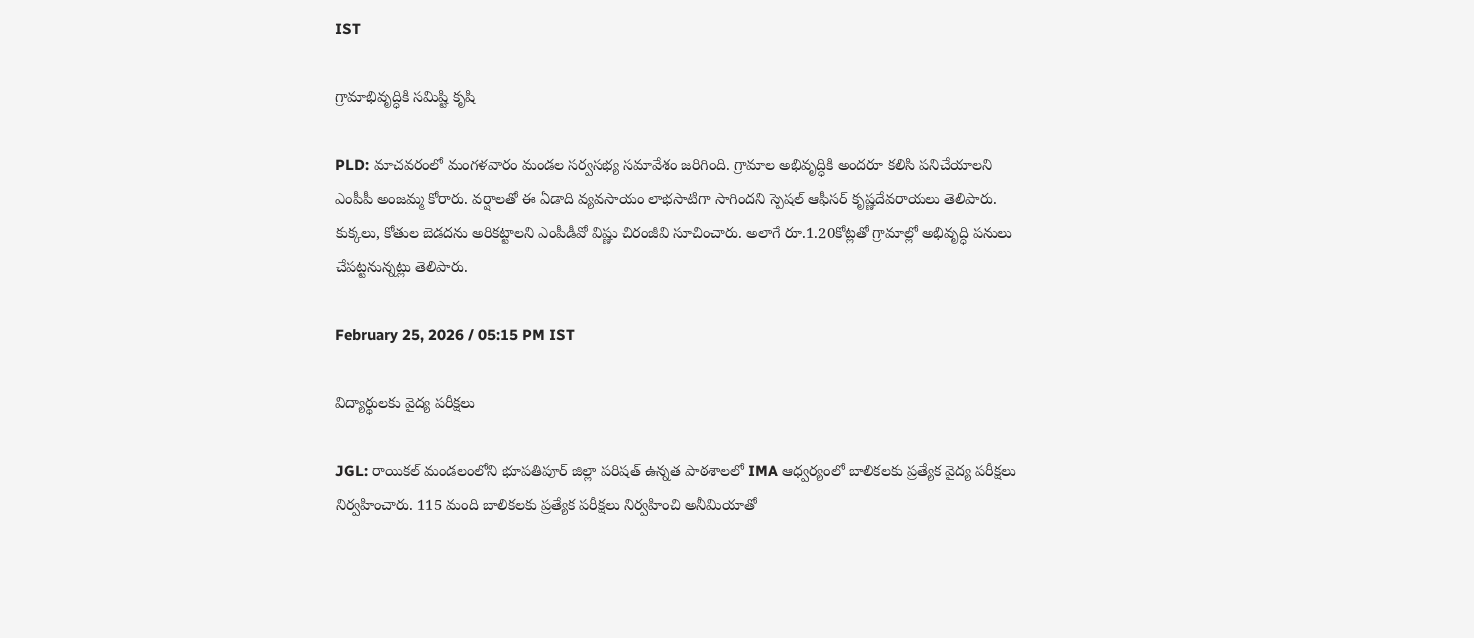IST

గ్రామాభివృద్ధికి సమిష్టి కృషి

PLD: మాచవరంలో మంగళవారం మండల సర్వసభ్య సమావేశం జరిగింది. గ్రామాల అభివృద్ధికి అందరూ కలిసి పనిచేయాలని ఎంపీపీ అంజమ్మ కోరారు. వర్షాలతో ఈ ఏడాది వ్యవసాయం లాభసాటిగా సాగిందని స్పెషల్ ఆఫీసర్ కృష్ణదేవరాయలు తెలిపారు. కుక్కలు, కోతుల బెడదను అరికట్టాలని ఎంపీడీవో విష్ణు చిరంజీవి సూచించారు. అలాగే రూ.1.20కోట్లతో గ్రామాల్లో అభివృద్ధి పనులు చేపట్టనున్నట్లు తెలిపారు.

February 25, 2026 / 05:15 PM IST

విద్యార్థులకు వైద్య పరీక్షలు

JGL: రాయికల్ మండలంలోని భూపతిపూర్ జిల్లా పరిషత్ ఉన్నత పాఠశాలలో IMA ఆధ్వర్యంలో బాలికలకు ప్రత్యేక వైద్య పరీక్షలు నిర్వహించారు. 115 మంది బాలికలకు ప్రత్యేక పరీక్షలు నిర్వహించి అనీమియాతో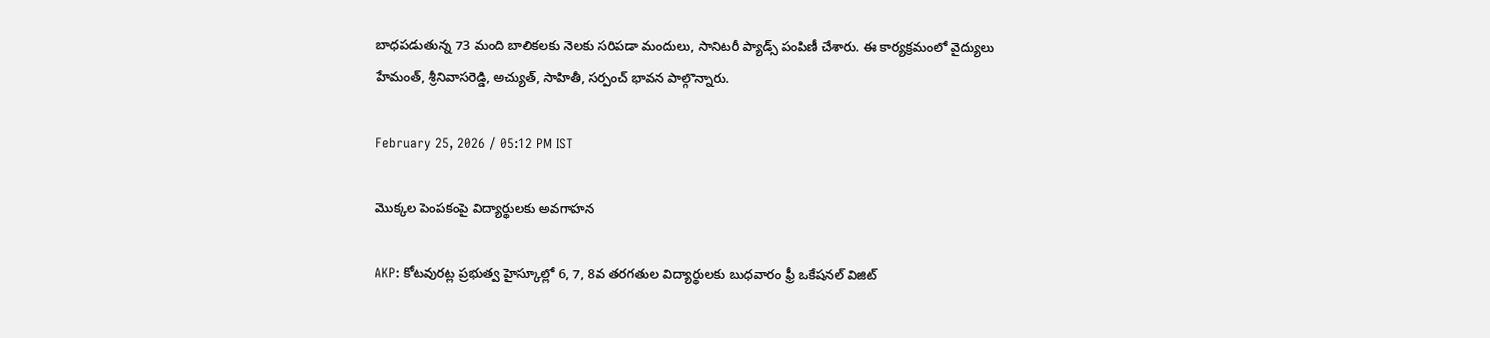బాధపడుతున్న 73 మంది బాలికలకు నెలకు సరిపడా మందులు, సానిటరీ ప్యాడ్స్ పంపిణీ చేశారు. ఈ కార్యక్రమంలో వైద్యులు హేమంత్, శ్రీనివాసరెడ్డి, అచ్యుత్, సాహితీ, సర్పంచ్ భావన పాల్గొన్నారు.

February 25, 2026 / 05:12 PM IST

మొక్కల పెంపకంపై విద్యార్థులకు అవగాహన

AKP: కోటవురట్ల ప్రభుత్వ హైస్కూల్లో 6, 7, 8వ తరగతుల విద్యార్థులకు బుధవారం ఫ్రీ ఒకేషనల్ విజిట్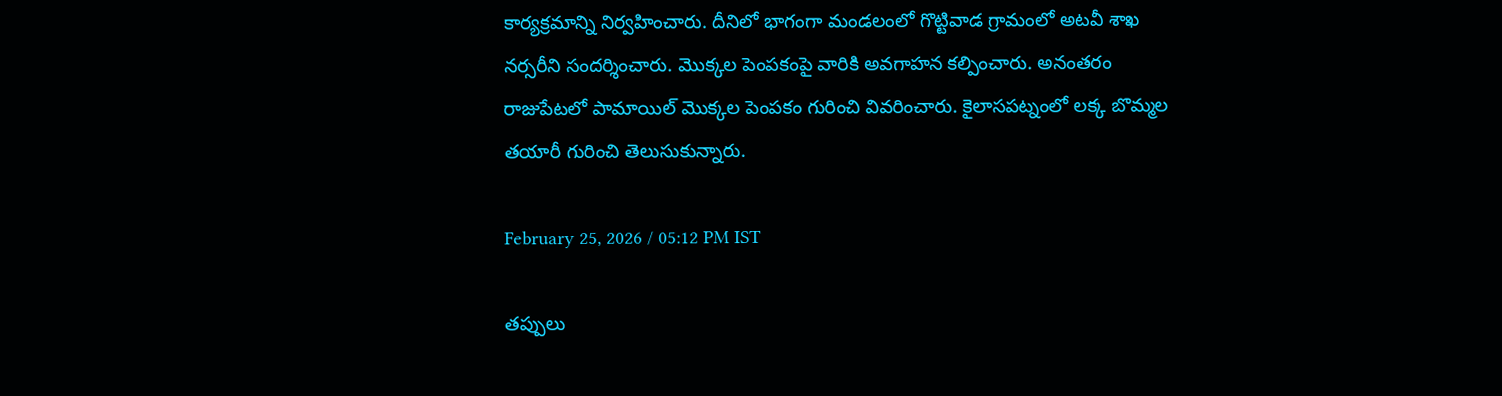కార్యక్రమాన్ని నిర్వహించారు. దీనిలో భాగంగా మండలంలో గొట్టివాడ గ్రామంలో అటవీ శాఖ నర్సరీని సందర్శించారు. మొక్కల పెంపకంపై వారికి అవగాహన కల్పించారు. అనంతరం రాజుపేటలో పామాయిల్ మొక్కల పెంపకం గురించి వివరించారు. కైలాసపట్నంలో లక్క బొమ్మల తయారీ గురించి తెలుసుకున్నారు.

February 25, 2026 / 05:12 PM IST

తప్పులు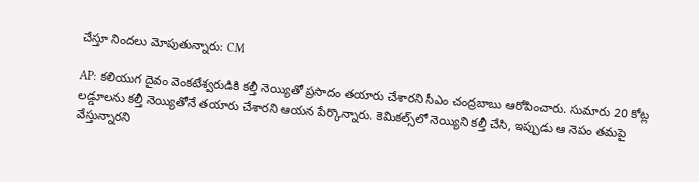చేస్తూ నిందలు మోపుతున్నారు: CM

AP: కలియుగ దైవం వెంకటేశ్వరుడికి కల్తీ నెయ్యితో ప్రసాదం తయారు చేశారని సీఎం చంద్రబాబు ఆరోపించారు. సుమారు 20 కోట్ల లడ్డూలను కల్తీ నెయ్యితోనే తయారు చేశారని ఆయన పేర్కొన్నారు. కెమికల్స్‌లో నెయ్యిని కల్తీ చేసి, ఇప్పుడు ఆ నెపం తమపై వేస్తున్నారని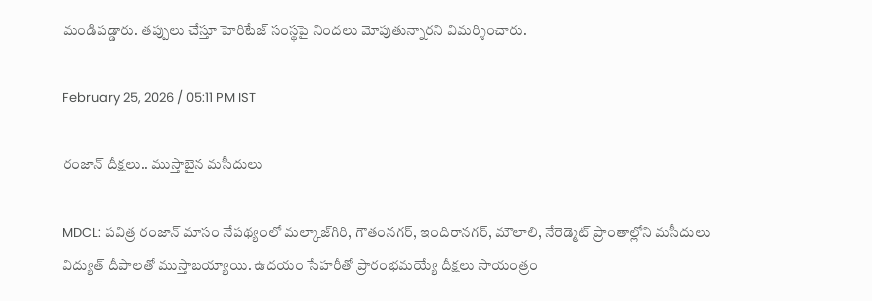మండిపడ్డారు. తప్పులు చేస్తూ హెరిటేజ్ సంస్థపై నిందలు మోపుతున్నారని విమర్శించారు.

February 25, 2026 / 05:11 PM IST

రంజాన్ దీక్షలు.. ముస్తాబైన మసీదులు

MDCL: పవిత్ర రంజాన్ మాసం నేపథ్యంలో మల్కాజ్‌గిరి, గౌతంనగర్, ఇందిరానగర్, మౌలాలి, నేరెడ్మెట్ ప్రాంతాల్లోని మసీదులు విద్యుత్ దీపాలతో ముస్తాబయ్యాయి. ఉదయం సేహరీతో ప్రారంభమయ్యే దీక్షలు సాయంత్రం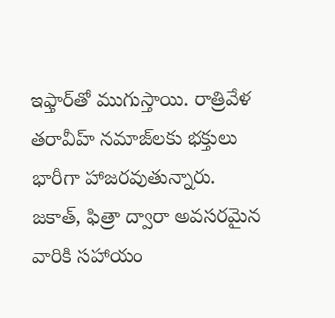ఇఫ్తార్‌తో ముగుస్తాయి. రాత్రివేళ తరావీహ్ నమాజ్‌లకు భక్తులు భారీగా హాజరవుతున్నారు. జకాత్, ఫిత్రా ద్వారా అవసరమైన వారికి సహాయం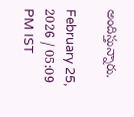అందిస్తున్నారు.

February 25, 2026 / 05:09 PM IST